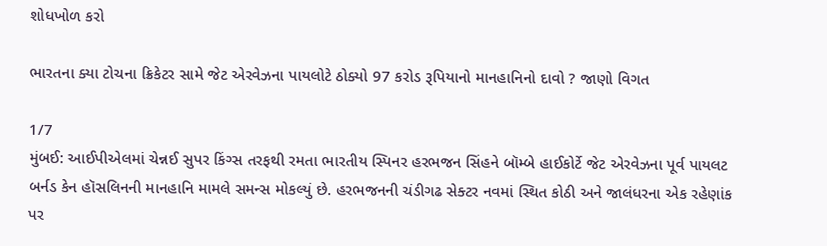શોધખોળ કરો

ભારતના ક્યા ટોચના ક્રિકેટર સામે જેટ એરવેઝના પાયલોટે ઠોક્યો 97 કરોડ રૂપિયાનો માનહાનિનો દાવો ? જાણો વિગત

1/7
મુંબઈ: આઈપીએલમાં ચેન્નઈ સુપર કિંગ્સ તરફથી રમતા ભારતીય સ્પિનર હરભજન સિંહને બૉમ્બે હાઈકોર્ટે જેટ એરવેઝના પૂર્વ પાયલટ બર્નડ કેન હૉસલિનની માનહાનિ મામલે સમન્સ મોકલ્યું છે. હરભજનની ચંડીગઢ સેક્ટર નવમાં સ્થિત કોઠી અને જાલંધરના એક રહેણાંક પર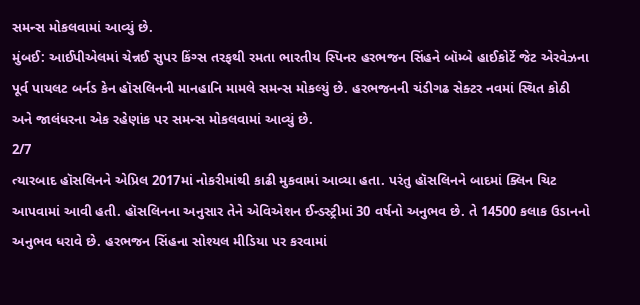સમન્સ મોકલવામાં આવ્યું છે.
મુંબઈ: આઈપીએલમાં ચેન્નઈ સુપર કિંગ્સ તરફથી રમતા ભારતીય સ્પિનર હરભજન સિંહને બૉમ્બે હાઈકોર્ટે જેટ એરવેઝના પૂર્વ પાયલટ બર્નડ કેન હૉસલિનની માનહાનિ મામલે સમન્સ મોકલ્યું છે. હરભજનની ચંડીગઢ સેક્ટર નવમાં સ્થિત કોઠી અને જાલંધરના એક રહેણાંક પર સમન્સ મોકલવામાં આવ્યું છે.
2/7
ત્યારબાદ હૉસલિનને એપ્રિલ 2017માં નોકરીમાંથી કાઢી મુકવામાં આવ્યા હતા. પરંતુ હૉસલિનને બાદમાં ક્લિન ચિટ આપવામાં આવી હતી. હૉસલિનના અનુસાર તેને એવિએશન ઈન્ડસ્ટ્રીમાં 30 વર્ષનો અનુભવ છે. તે 14500 કલાક ઉડાનનો અનુભવ ધરાવે છે. હરભજન સિંહના સોશ્યલ મીડિયા પર કરવામાં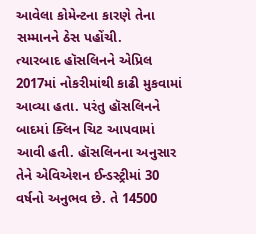આવેલા કોમેન્ટના કારણે તેના સમ્માનને ઠેસ પહોંચી.
ત્યારબાદ હૉસલિનને એપ્રિલ 2017માં નોકરીમાંથી કાઢી મુકવામાં આવ્યા હતા. પરંતુ હૉસલિનને બાદમાં ક્લિન ચિટ આપવામાં આવી હતી. હૉસલિનના અનુસાર તેને એવિએશન ઈન્ડસ્ટ્રીમાં 30 વર્ષનો અનુભવ છે. તે 14500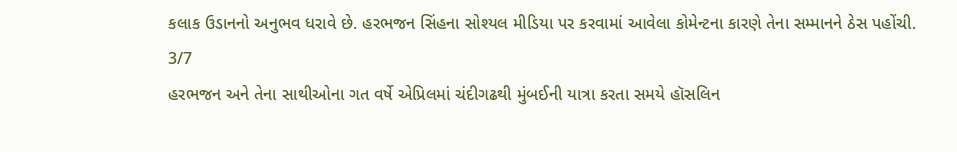કલાક ઉડાનનો અનુભવ ધરાવે છે. હરભજન સિંહના સોશ્યલ મીડિયા પર કરવામાં આવેલા કોમેન્ટના કારણે તેના સમ્માનને ઠેસ પહોંચી.
3/7
હરભજન અને તેના સાથીઓના ગત વર્ષે એપ્રિલમાં ચંદીગઢથી મુંબઈની યાત્રા કરતા સમયે હૉસલિન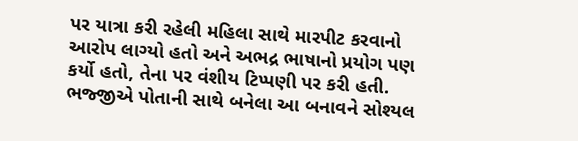પર યાત્રા કરી રહેલી મહિલા સાથે મારપીટ કરવાનો આરોપ લાગ્યો હતો અને અભદ્ર ભાષાનો પ્રયોગ પણ કર્યો હતો, તેના પર વંશીય ટિપ્પણી પર કરી હતી. ભજ્જીએ પોતાની સાથે બનેલા આ બનાવને સોશ્યલ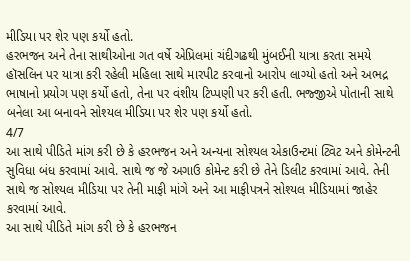મીડિયા પર શેર પણ કર્યો હતો.
હરભજન અને તેના સાથીઓના ગત વર્ષે એપ્રિલમાં ચંદીગઢથી મુંબઈની યાત્રા કરતા સમયે હૉસલિન પર યાત્રા કરી રહેલી મહિલા સાથે મારપીટ કરવાનો આરોપ લાગ્યો હતો અને અભદ્ર ભાષાનો પ્રયોગ પણ કર્યો હતો, તેના પર વંશીય ટિપ્પણી પર કરી હતી. ભજ્જીએ પોતાની સાથે બનેલા આ બનાવને સોશ્યલ મીડિયા પર શેર પણ કર્યો હતો.
4/7
આ સાથે પીડિતે માંગ કરી છે કે હરભજન અને અન્યના સોશ્યલ એકાઉન્ટમાં ટ્વિટ અને કોમેન્ટની સુવિધા બંધ કરવામાં આવે. સાથે જ જે અગાઉ કોમેન્ટ કરી છે તેને ડિલીટ કરવામાં આવે. તેની સાથે જ સોશ્યલ મીડિયા પર તેની માફી માંગે અને આ માફીપત્રને સોશ્યલ મીડિયામાં જાહેર કરવામાં આવે.
આ સાથે પીડિતે માંગ કરી છે કે હરભજન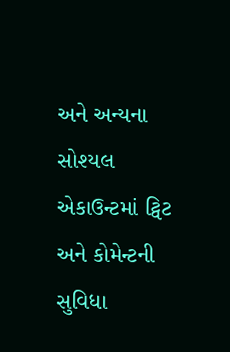અને અન્યના સોશ્યલ એકાઉન્ટમાં ટ્વિટ અને કોમેન્ટની સુવિધા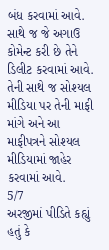બંધ કરવામાં આવે. સાથે જ જે અગાઉ કોમેન્ટ કરી છે તેને ડિલીટ કરવામાં આવે. તેની સાથે જ સોશ્યલ મીડિયા પર તેની માફી માંગે અને આ માફીપત્રને સોશ્યલ મીડિયામાં જાહેર કરવામાં આવે.
5/7
અરજીમાં પીડિતે કહ્યું હતું કે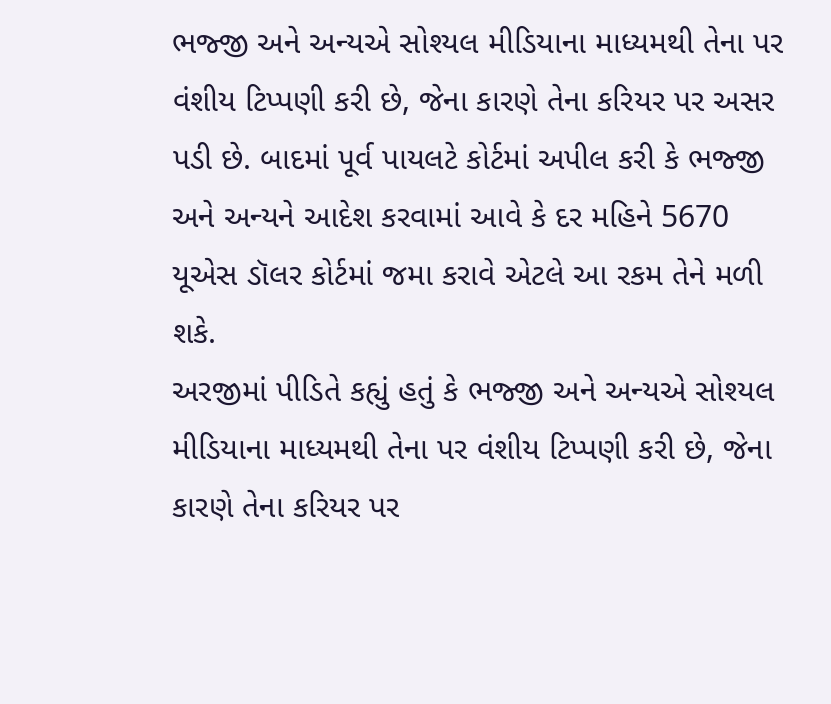ભજ્જી અને અન્યએ સોશ્યલ મીડિયાના માધ્યમથી તેના પર વંશીય ટિપ્પણી કરી છે, જેના કારણે તેના કરિયર પર અસર પડી છે. બાદમાં પૂર્વ પાયલટે કોર્ટમાં અપીલ કરી કે ભજ્જી અને અન્યને આદેશ કરવામાં આવે કે દર મહિને 5670 યૂએસ ડૉલર કોર્ટમાં જમા કરાવે એટલે આ રકમ તેને મળી શકે.
અરજીમાં પીડિતે કહ્યું હતું કે ભજ્જી અને અન્યએ સોશ્યલ મીડિયાના માધ્યમથી તેના પર વંશીય ટિપ્પણી કરી છે, જેના કારણે તેના કરિયર પર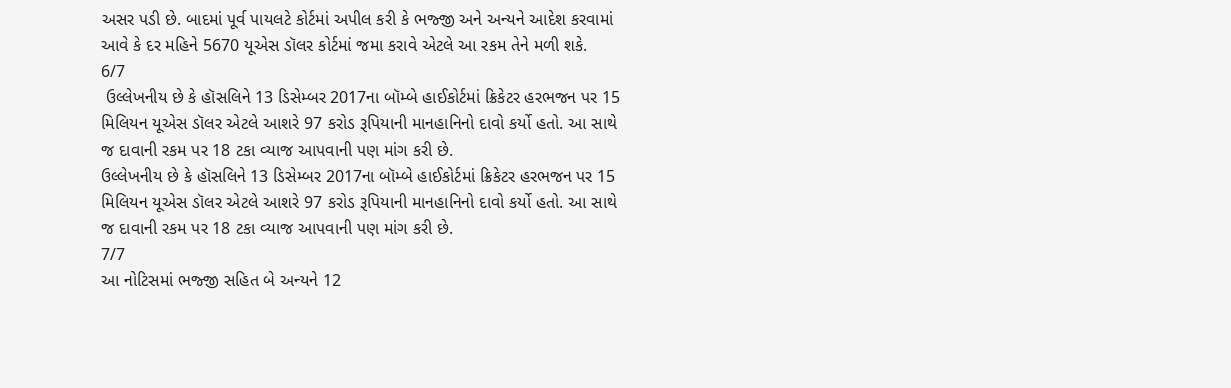અસર પડી છે. બાદમાં પૂર્વ પાયલટે કોર્ટમાં અપીલ કરી કે ભજ્જી અને અન્યને આદેશ કરવામાં આવે કે દર મહિને 5670 યૂએસ ડૉલર કોર્ટમાં જમા કરાવે એટલે આ રકમ તેને મળી શકે.
6/7
 ઉલ્લેખનીય છે કે હૉસલિને 13 ડિસેમ્બર 2017ના બૉમ્બે હાઈકોર્ટમાં ક્રિકેટર હરભજન પર 15 મિલિયન યૂએસ ડૉલર એટલે આશરે 97 કરોડ રૂપિયાની માનહાનિનો દાવો કર્યો હતો. આ સાથે જ દાવાની રકમ પર 18 ટકા વ્યાજ આપવાની પણ માંગ કરી છે.
ઉલ્લેખનીય છે કે હૉસલિને 13 ડિસેમ્બર 2017ના બૉમ્બે હાઈકોર્ટમાં ક્રિકેટર હરભજન પર 15 મિલિયન યૂએસ ડૉલર એટલે આશરે 97 કરોડ રૂપિયાની માનહાનિનો દાવો કર્યો હતો. આ સાથે જ દાવાની રકમ પર 18 ટકા વ્યાજ આપવાની પણ માંગ કરી છે.
7/7
આ નોટિસમાં ભજ્જી સહિત બે અન્યને 12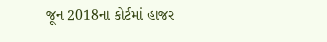જૂન 2018ના કોર્ટમાં હાજર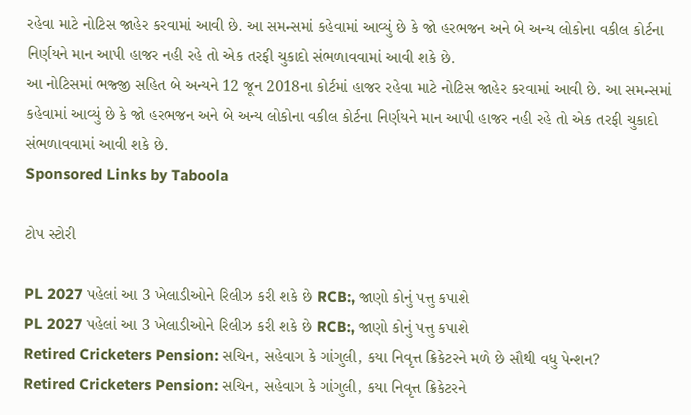રહેવા માટે નોટિસ જાહેર કરવામાં આવી છે. આ સમન્સમાં કહેવામાં આવ્યું છે કે જો હરભજન અને બે અન્ય લોકોના વકીલ કોર્ટના નિર્ણયને માન આપી હાજર નહી રહે તો એક તરફી ચુકાદો સંભળાવવામાં આવી શકે છે.
આ નોટિસમાં ભજ્જી સહિત બે અન્યને 12 જૂન 2018ના કોર્ટમાં હાજર રહેવા માટે નોટિસ જાહેર કરવામાં આવી છે. આ સમન્સમાં કહેવામાં આવ્યું છે કે જો હરભજન અને બે અન્ય લોકોના વકીલ કોર્ટના નિર્ણયને માન આપી હાજર નહી રહે તો એક તરફી ચુકાદો સંભળાવવામાં આવી શકે છે.
Sponsored Links by Taboola

ટોપ સ્ટોરી

PL 2027 પહેલાં આ 3 ખેલાડીઓને રિલીઝ કરી શકે છે RCB:, જાણો કોનું પત્તુ કપાશે
PL 2027 પહેલાં આ 3 ખેલાડીઓને રિલીઝ કરી શકે છે RCB:, જાણો કોનું પત્તુ કપાશે
Retired Cricketers Pension: સચિન, સહેવાગ કે ગાંગુલી, કયા નિવૃત્ત ક્રિકેટરને મળે છે સૌથી વધુ પેન્શન?
Retired Cricketers Pension: સચિન, સહેવાગ કે ગાંગુલી, કયા નિવૃત્ત ક્રિકેટરને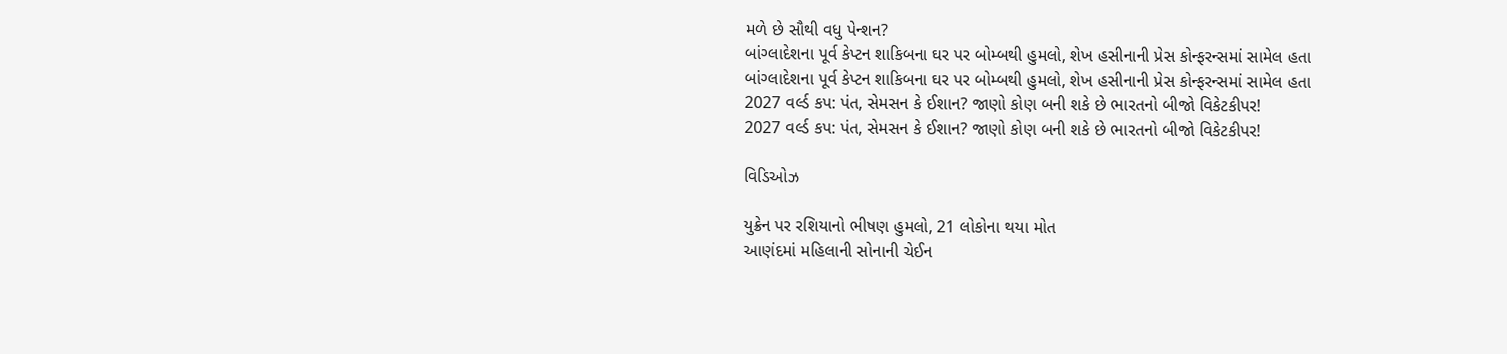મળે છે સૌથી વધુ પેન્શન?
બાંગ્લાદેશના પૂર્વ કેપ્ટન શાકિબના ઘર પર બોમ્બથી હુમલો, શેખ હસીનાની પ્રેસ કોન્ફરન્સમાં સામેલ હતા
બાંગ્લાદેશના પૂર્વ કેપ્ટન શાકિબના ઘર પર બોમ્બથી હુમલો, શેખ હસીનાની પ્રેસ કોન્ફરન્સમાં સામેલ હતા
2027 વર્લ્ડ કપ: પંત, સેમસન કે ઈશાન? જાણો કોણ બની શકે છે ભારતનો બીજો વિકેટકીપર!
2027 વર્લ્ડ કપ: પંત, સેમસન કે ઈશાન? જાણો કોણ બની શકે છે ભારતનો બીજો વિકેટકીપર!

વિડિઓઝ

યુક્રેન પર રશિયાનો ભીષણ હુમલો, 21 લોકોના થયા મોત
આણંદમાં મહિલાની સોનાની ચેઈન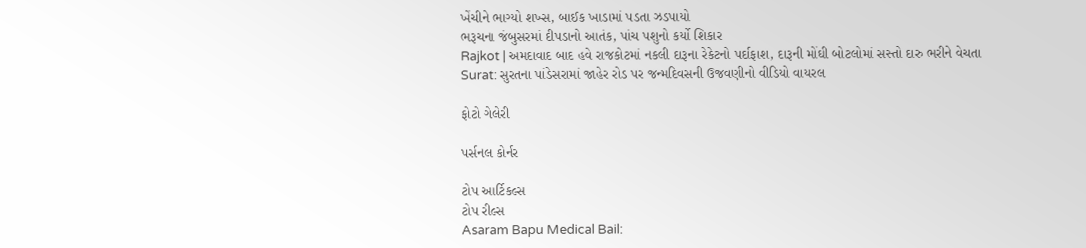ખેંચીને ભાગ્યો શખ્સ, બાઈક ખાડામાં પડતા ઝડપાયો
ભરૂચના જંબુસરમાં દીપડાનો આતંક, પાંચ પશુનો કર્યો શિકાર
Rajkot | અમદાવાદ બાદ હવે રાજકોટમાં નકલી દારૂના રેકેટનો પર્દાફાશ, દારૂની મોંઘી બોટલોમાં સસ્તો દારુ ભરીને વેચતા
Surat: સુરતના પાંડેસરામાં જાહેર રોડ પર જન્મદિવસની ઉજવણીનો વીડિયો વાયરલ

ફોટો ગેલેરી

પર્સનલ કોર્નર

ટોપ આર્ટિકલ્સ
ટોપ રીલ્સ
Asaram Bapu Medical Bail: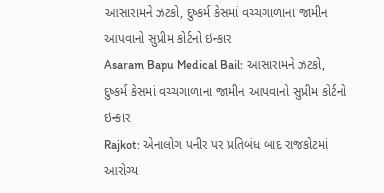આસારામને ઝટકો, દુષ્કર્મ કેસમાં વચ્ચગાળાના જામીન આપવાનો સુપ્રીમ કોર્ટનો ઇન્કાર
Asaram Bapu Medical Bail: આસારામને ઝટકો, દુષ્કર્મ કેસમાં વચ્ચગાળાના જામીન આપવાનો સુપ્રીમ કોર્ટનો ઇન્કાર
Rajkot: એનાલોગ પનીર પર પ્રતિબંધ બાદ રાજકોટમાં આરોગ્ય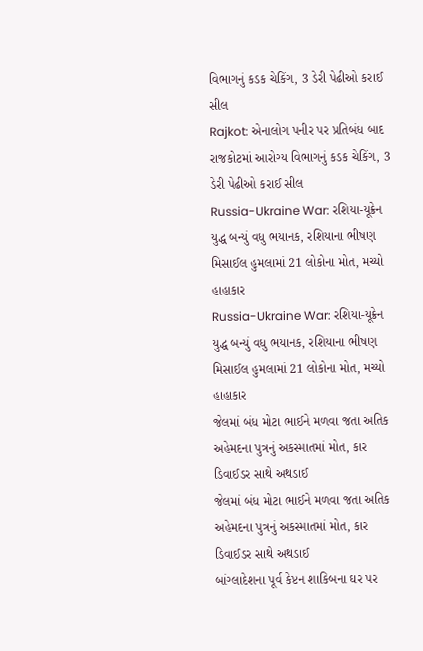વિભાગનું કડક ચેકિંગ, 3 ડેરી પેઢીઓ કરાઈ સીલ
Rajkot: એનાલોગ પનીર પર પ્રતિબંધ બાદ રાજકોટમાં આરોગ્ય વિભાગનું કડક ચેકિંગ, 3 ડેરી પેઢીઓ કરાઈ સીલ
Russia-Ukraine War: રશિયા-યૂક્રેન યુદ્ધ બન્યું વધુ ભયાનક, રશિયાના ભીષણ મિસાઈલ હુમલામાં 21 લોકોના મોત, મચ્યો હાહાકાર
Russia-Ukraine War: રશિયા-યૂક્રેન યુદ્ધ બન્યું વધુ ભયાનક, રશિયાના ભીષણ મિસાઈલ હુમલામાં 21 લોકોના મોત, મચ્યો હાહાકાર
જેલમાં બંધ મોટા ભાઈને મળવા જતા અતિક અહેમદના પુત્રનું અકસ્માતમાં મોત, કાર ડિવાઈડર સાથે અથડાઈ
જેલમાં બંધ મોટા ભાઈને મળવા જતા અતિક અહેમદના પુત્રનું અકસ્માતમાં મોત, કાર ડિવાઈડર સાથે અથડાઈ
બાંગ્લાદેશના પૂર્વ કેપ્ટન શાકિબના ઘર પર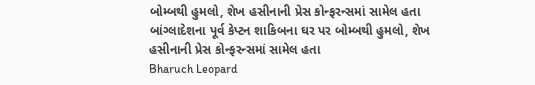બોમ્બથી હુમલો, શેખ હસીનાની પ્રેસ કોન્ફરન્સમાં સામેલ હતા
બાંગ્લાદેશના પૂર્વ કેપ્ટન શાકિબના ઘર પર બોમ્બથી હુમલો, શેખ હસીનાની પ્રેસ કોન્ફરન્સમાં સામેલ હતા
Bharuch Leopard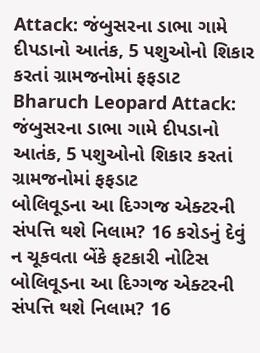Attack: જંબુસરના ડાભા ગામે દીપડાનો આતંક, 5 પશુઓનો શિકાર કરતાં ગ્રામજનોમાં ફફડાટ
Bharuch Leopard Attack: જંબુસરના ડાભા ગામે દીપડાનો આતંક, 5 પશુઓનો શિકાર કરતાં ગ્રામજનોમાં ફફડાટ
બોલિવૂડના આ દિગ્ગજ એક્ટરની સંપત્તિ થશે નિલામ? 16 કરોડનું દેવું ન ચૂકવતા બેંકે ફટકારી નોટિસ
બોલિવૂડના આ દિગ્ગજ એક્ટરની સંપત્તિ થશે નિલામ? 16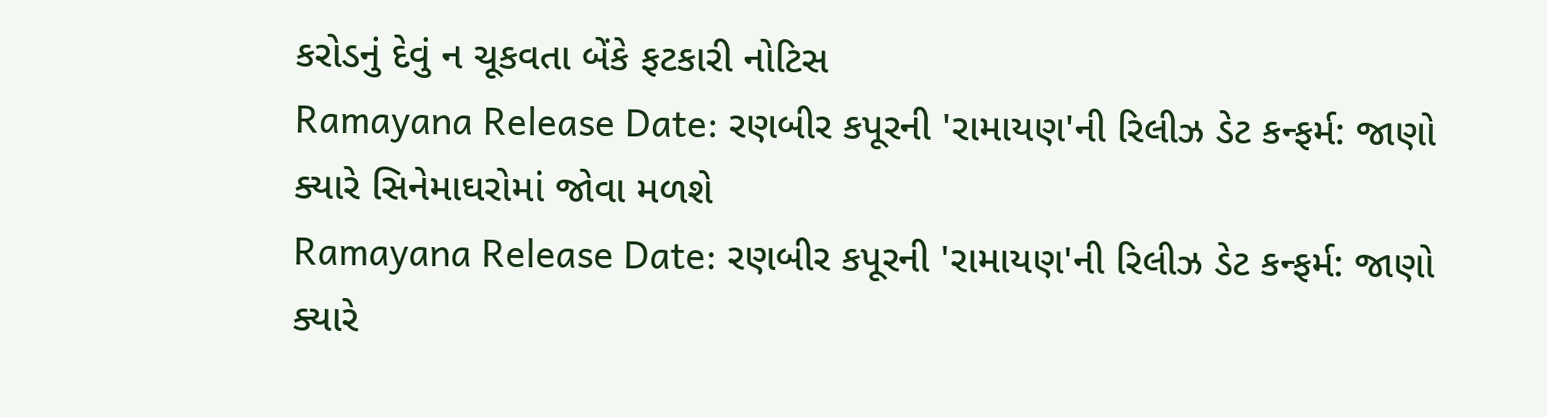કરોડનું દેવું ન ચૂકવતા બેંકે ફટકારી નોટિસ
Ramayana Release Date: રણબીર કપૂરની 'રામાયણ'ની રિલીઝ ડેટ કન્ફર્મ: જાણો ક્યારે સિનેમાઘરોમાં જોવા મળશે
Ramayana Release Date: રણબીર કપૂરની 'રામાયણ'ની રિલીઝ ડેટ કન્ફર્મ: જાણો ક્યારે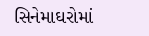સિનેમાઘરોમાં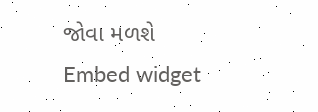જોવા મળશે
Embed widget